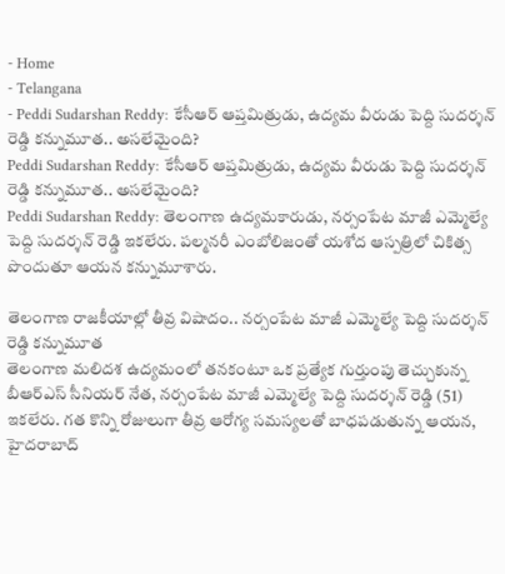- Home
- Telangana
- Peddi Sudarshan Reddy: కేసీఆర్ ఆప్తమిత్రుడు, ఉద్యమ వీరుడు పెద్ది సుదర్శన్ రెడ్డి కన్నుమూత.. అసలేమైంది?
Peddi Sudarshan Reddy: కేసీఆర్ ఆప్తమిత్రుడు, ఉద్యమ వీరుడు పెద్ది సుదర్శన్ రెడ్డి కన్నుమూత.. అసలేమైంది?
Peddi Sudarshan Reddy: తెలంగాణ ఉద్యమకారుడు, నర్సంపేట మాజీ ఎమ్మెల్యే పెద్ది సుదర్శన్ రెడ్డి ఇకలేరు. పల్మనరీ ఎంబోలిజంతో యశోద ఆస్పత్రిలో చికిత్స పొందుతూ ఆయన కన్నుమూశారు.

తెలంగాణ రాజకీయాల్లో తీవ్ర విషాదం.. నర్సంపేట మాజీ ఎమ్మెల్యే పెద్ది సుదర్శన్ రెడ్డి కన్నుమూత
తెలంగాణ మలిదశ ఉద్యమంలో తనకంటూ ఒక ప్రత్యేక గుర్తుంపు తెచ్చుకున్న బీఆర్ఎస్ సీనియర్ నేత, నర్సంపేట మాజీ ఎమ్మెల్యే పెద్ది సుదర్శన్ రెడ్డి (51) ఇకలేరు. గత కొన్ని రోజులుగా తీవ్ర ఆరోగ్య సమస్యలతో బాధపడుతున్న ఆయన, హైదరాబాద్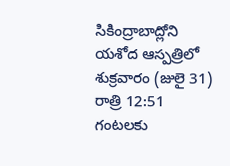సికింద్రాబాద్లోని యశోద ఆస్పత్రిలో శుక్రవారం (జులై 31) రాత్రి 12:51 గంటలకు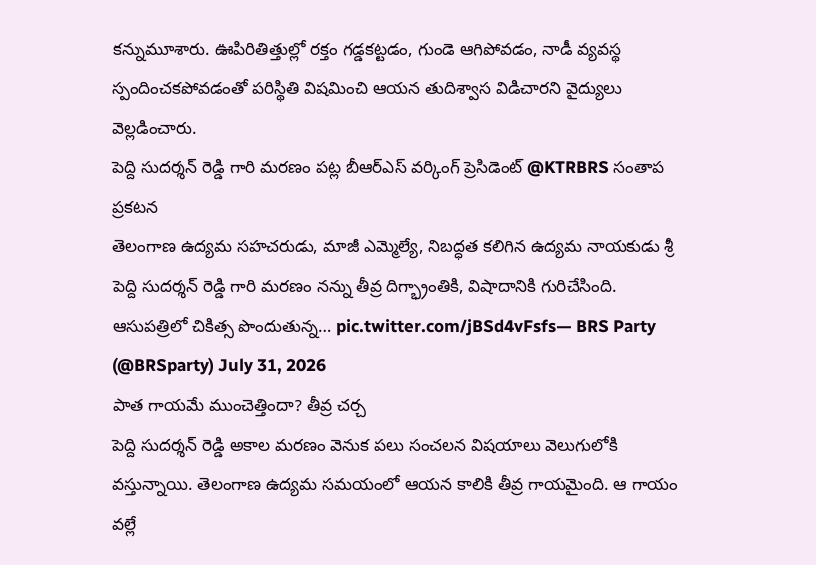కన్నుమూశారు. ఊపిరితిత్తుల్లో రక్తం గడ్డకట్టడం, గుండె ఆగిపోవడం, నాడీ వ్యవస్థ స్పందించకపోవడంతో పరిస్థితి విషమించి ఆయన తుదిశ్వాస విడిచారని వైద్యులు వెల్లడించారు.
పెద్ది సుదర్శన్ రెడ్డి గారి మరణం పట్ల బీఆర్ఎస్ వర్కింగ్ ప్రెసిడెంట్ @KTRBRS సంతాప ప్రకటన
తెలంగాణ ఉద్యమ సహచరుడు, మాజీ ఎమ్మెల్యే, నిబద్ధత కలిగిన ఉద్యమ నాయకుడు శ్రీ పెద్ది సుదర్శన్ రెడ్డి గారి మరణం నన్ను తీవ్ర దిగ్భ్రాంతికి, విషాదానికి గురిచేసింది.
ఆసుపత్రిలో చికిత్స పొందుతున్న… pic.twitter.com/jBSd4vFsfs— BRS Party (@BRSparty) July 31, 2026
పాత గాయమే ముంచెత్తిందా? తీవ్ర చర్చ
పెద్ది సుదర్శన్ రెడ్డి అకాల మరణం వెనుక పలు సంచలన విషయాలు వెలుగులోకి వస్తున్నాయి. తెలంగాణ ఉద్యమ సమయంలో ఆయన కాలికి తీవ్ర గాయమైంది. ఆ గాయం వల్లే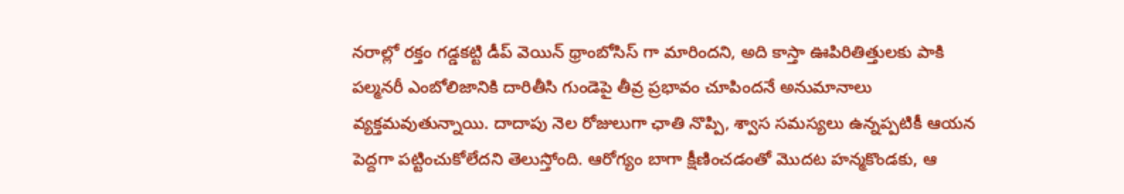నరాల్లో రక్తం గడ్డకట్టి డీప్ వెయిన్ థ్రాంబోసిస్ గా మారిందని, అది కాస్తా ఊపిరితిత్తులకు పాకి పల్మనరీ ఎంబోలిజానికి దారితీసి గుండెపై తీవ్ర ప్రభావం చూపిందనే అనుమానాలు వ్యక్తమవుతున్నాయి. దాదాపు నెల రోజులుగా ఛాతి నొప్పి, శ్వాస సమస్యలు ఉన్నప్పటికీ ఆయన పెద్దగా పట్టించుకోలేదని తెలుస్తోంది. ఆరోగ్యం బాగా క్షీణించడంతో మొదట హన్మకొండకు, ఆ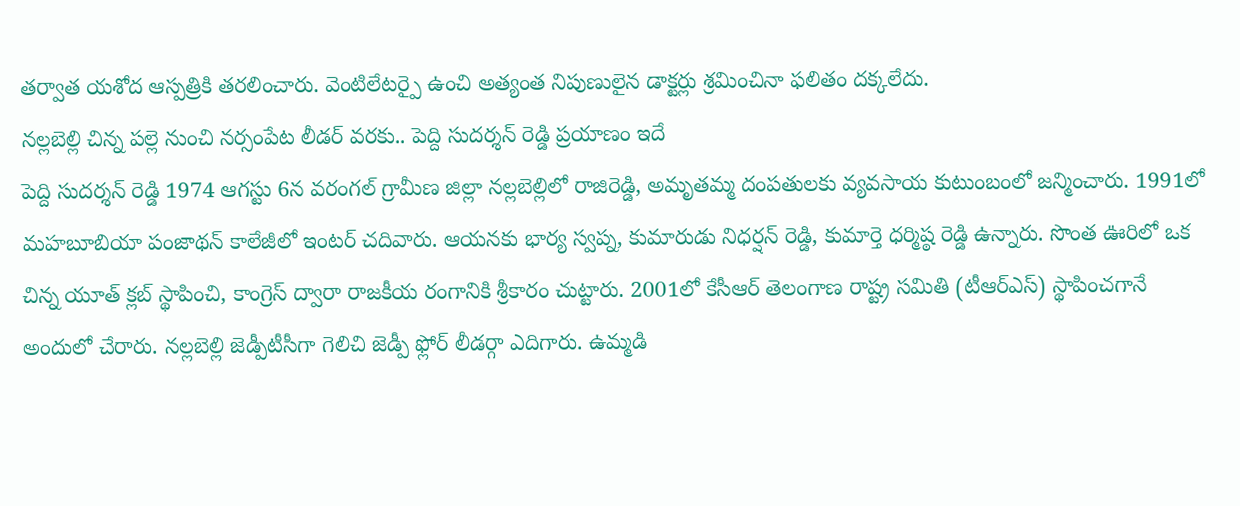తర్వాత యశోద ఆస్పత్రికి తరలించారు. వెంటిలేటర్పై ఉంచి అత్యంత నిపుణులైన డాక్టర్లు శ్రమించినా ఫలితం దక్కలేదు.
నల్లబెల్లి చిన్న పల్లె నుంచి నర్సంపేట లీడర్ వరకు.. పెద్ది సుదర్శన్ రెడ్డి ప్రయాణం ఇదే
పెద్ది సుదర్శన్ రెడ్డి 1974 ఆగస్టు 6న వరంగల్ గ్రామీణ జిల్లా నల్లబెల్లిలో రాజిరెడ్డి, అమృతమ్మ దంపతులకు వ్యవసాయ కుటుంబంలో జన్మించారు. 1991లో మహబూబియా పంజాథన్ కాలేజీలో ఇంటర్ చదివారు. ఆయనకు భార్య స్వప్న, కుమారుడు నిధర్షన్ రెడ్డి, కుమార్తె ధర్మిష్ఠ రెడ్డి ఉన్నారు. సొంత ఊరిలో ఒక చిన్న యూత్ క్లబ్ స్థాపించి, కాంగ్రెస్ ద్వారా రాజకీయ రంగానికి శ్రీకారం చుట్టారు. 2001లో కేసీఆర్ తెలంగాణ రాష్ట్ర సమితి (టీఆర్ఎస్) స్థాపించగానే అందులో చేరారు. నల్లబెల్లి జెడ్పీటీసీగా గెలిచి జెడ్పీ ఫ్లోర్ లీడర్గా ఎదిగారు. ఉమ్మడి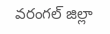వరంగల్ జిల్లా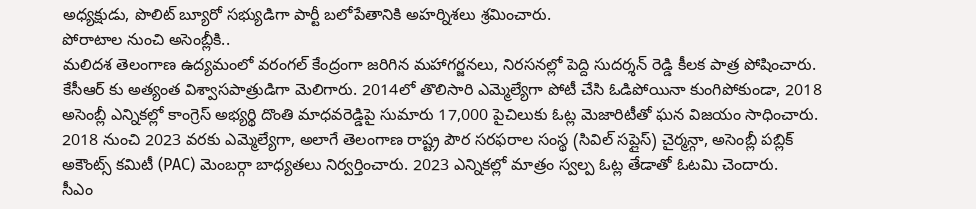అధ్యక్షుడు, పొలిట్ బ్యూరో సభ్యుడిగా పార్టీ బలోపేతానికి అహర్నిశలు శ్రమించారు.
పోరాటాల నుంచి అసెంబ్లీకి..
మలిదశ తెలంగాణ ఉద్యమంలో వరంగల్ కేంద్రంగా జరిగిన మహాగర్జనలు, నిరసనల్లో పెద్ది సుదర్శన్ రెడ్డి కీలక పాత్ర పోషించారు. కేసీఆర్ కు అత్యంత విశ్వాసపాత్రుడిగా మెలిగారు. 2014లో తొలిసారి ఎమ్మెల్యేగా పోటీ చేసి ఓడిపోయినా కుంగిపోకుండా, 2018 అసెంబ్లీ ఎన్నికల్లో కాంగ్రెస్ అభ్యర్థి దొంతి మాధవరెడ్డిపై సుమారు 17,000 పైచిలుకు ఓట్ల మెజారిటీతో ఘన విజయం సాధించారు. 2018 నుంచి 2023 వరకు ఎమ్మెల్యేగా, అలాగే తెలంగాణ రాష్ట్ర పౌర సరఫరాల సంస్థ (సివిల్ సప్లైస్) చైర్మన్గా, అసెంబ్లీ పబ్లిక్ అకౌంట్స్ కమిటీ (PAC) మెంబర్గా బాధ్యతలు నిర్వర్తించారు. 2023 ఎన్నికల్లో మాత్రం స్వల్ప ఓట్ల తేడాతో ఓటమి చెందారు.
సీఎం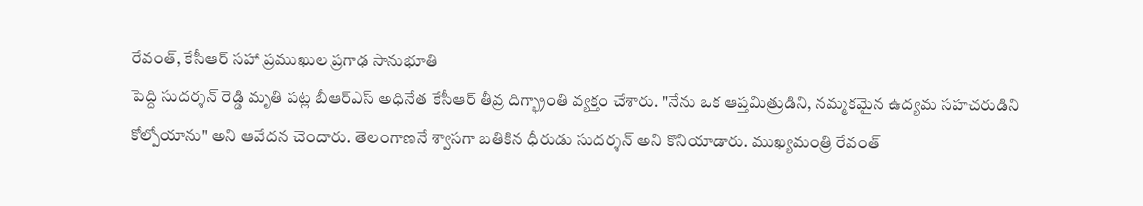రేవంత్, కేసీఆర్ సహా ప్రముఖుల ప్రగాఢ సానుభూతి
పెద్ది సుదర్శన్ రెడ్డి మృతి పట్ల బీఆర్ఎస్ అధినేత కేసీఆర్ తీవ్ర దిగ్భ్రాంతి వ్యక్తం చేశారు. "నేను ఒక ఆప్తమిత్రుడిని, నమ్మకమైన ఉద్యమ సహచరుడిని కోల్పోయాను" అని ఆవేదన చెందారు. తెలంగాణనే శ్వాసగా బతికిన ధీరుడు సుదర్శన్ అని కొనియాడారు. ముఖ్యమంత్రి రేవంత్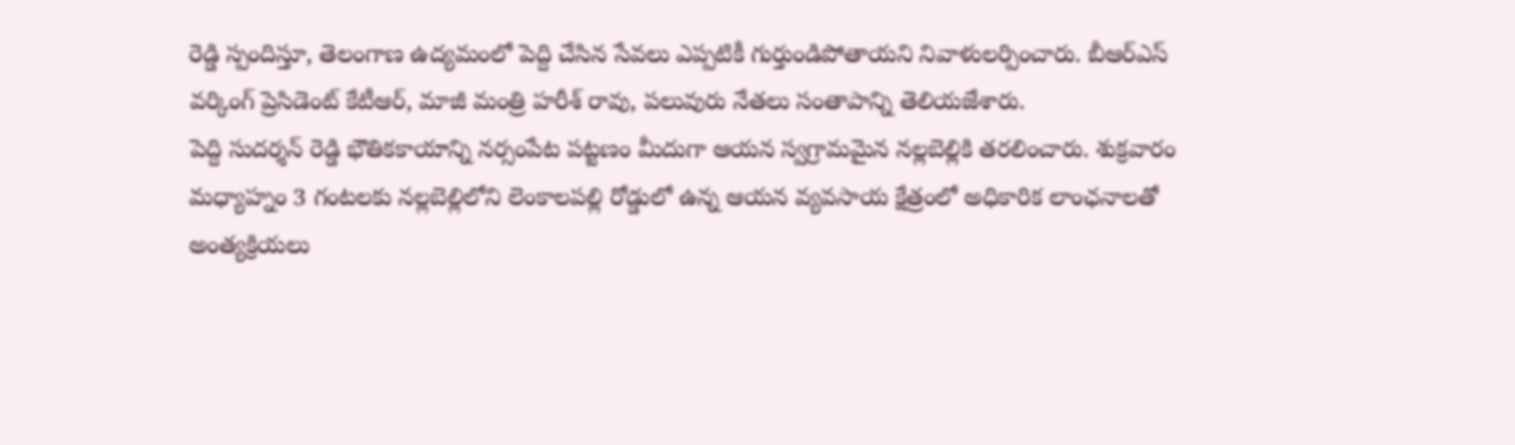రెడ్డి స్పందిస్తూ, తెలంగాణ ఉద్యమంలో పెద్ది చేసిన సేవలు ఎప్పటికీ గుర్తుండిపోతాయని నివాళులర్పించారు. బీఆర్ఎస్ వర్కింగ్ ప్రెసిడెంట్ కేటీఆర్, మాజీ మంత్రి హరీశ్ రావు, పలువురు నేతలు సంతాపాన్ని తెలియజేశారు.
పెద్ది సుదర్శన్ రెడ్డి భౌతికకాయాన్ని నర్సంపేట పట్టణం మీదుగా ఆయన స్వగ్రామమైన నల్లబెల్లికి తరలించారు. శుక్రవారం మధ్యాహ్నం 3 గంటలకు నల్లబెల్లిలోని లెంకాలపల్లి రోడ్డులో ఉన్న ఆయన వ్యవసాయ క్షేత్రంలో అధికారిక లాంఛనాలతో అంత్యక్రియలు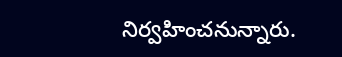నిర్వహించనున్నారు.